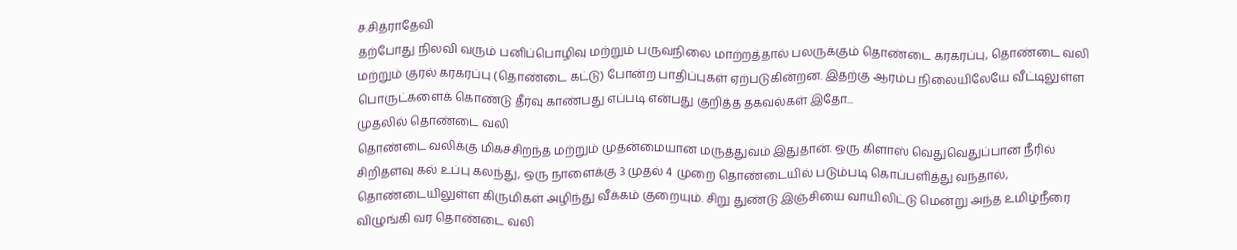ச.சித்ராதேவி
தற்போது நிலவி வரும் பனிப்பொழிவு மற்றும் பருவநிலை மாற்றத்தால் பலருக்கும் தொண்டை கரகரப்பு, தொண்டை வலி மற்றும் குரல் கரகரப்பு (தொண்டை கட்டு) போன்ற பாதிப்புகள் ஏற்படுகின்றன. இதற்கு ஆரம்ப நிலையிலேயே வீட்டிலுள்ள பொருட்களைக் கொண்டு தீர்வு காண்பது எப்படி என்பது குறித்த தகவல்கள் இதோ...
முதலில் தொண்டை வலி
தொண்டை வலிக்கு மிகச்சிறந்த மற்றும் முதன்மையான மருத்துவம் இதுதான். ஒரு கிளாஸ் வெதுவெதுப்பான நீரில் சிறிதளவு கல் உப்பு கலந்து, ஒரு நாளைக்கு 3 முதல் 4 முறை தொண்டையில் படும்படி கொப்பளித்து வந்தால், தொண்டையிலுள்ள கிருமிகள் அழிந்து வீக்கம் குறையும். சிறு துண்டு இஞ்சியை வாயிலிட்டு மென்று அந்த உமிழ்நீரை விழுங்கி வர தொண்டை வலி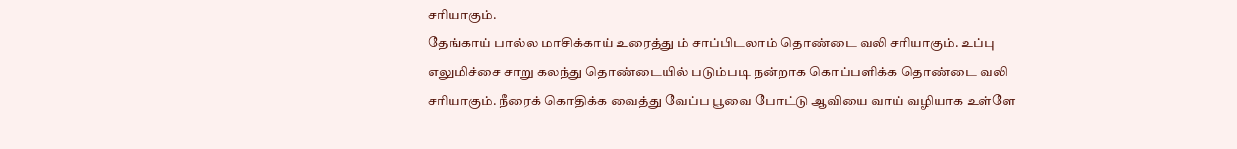சரியாகும்.
தேங்காய் பால்ல மாசிக்காய் உரைத்து ம் சாப்பிடலாம் தொண்டை வலி சரியாகும். உப்பு எலுமிச்சை சாறு கலந்து தொண்டையில் படும்படி நன்றாக கொப்பளிக்க தொண்டை வலி சரியாகும். நீரைக் கொதிக்க வைத்து வேப்ப பூவை போட்டு ஆவியை வாய் வழியாக உள்ளே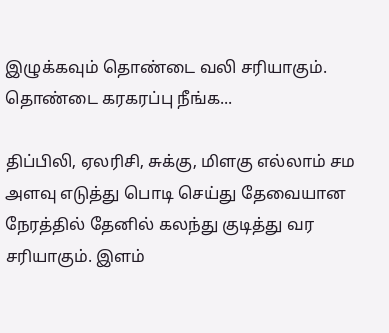இழுக்கவும் தொண்டை வலி சரியாகும்.
தொண்டை கரகரப்பு நீங்க...

திப்பிலி, ஏலரிசி, சுக்கு, மிளகு எல்லாம் சம அளவு எடுத்து பொடி செய்து தேவையான நேரத்தில் தேனில் கலந்து குடித்து வர சரியாகும். இளம்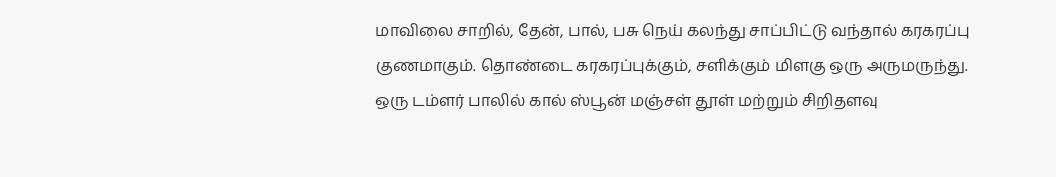மாவிலை சாறில், தேன், பால், பசு நெய் கலந்து சாப்பிட்டு வந்தால் கரகரப்பு குணமாகும். தொண்டை கரகரப்புக்கும், சளிக்கும் மிளகு ஒரு அருமருந்து. ஒரு டம்ளர் பாலில் கால் ஸ்பூன் மஞ்சள் தூள் மற்றும் சிறிதளவு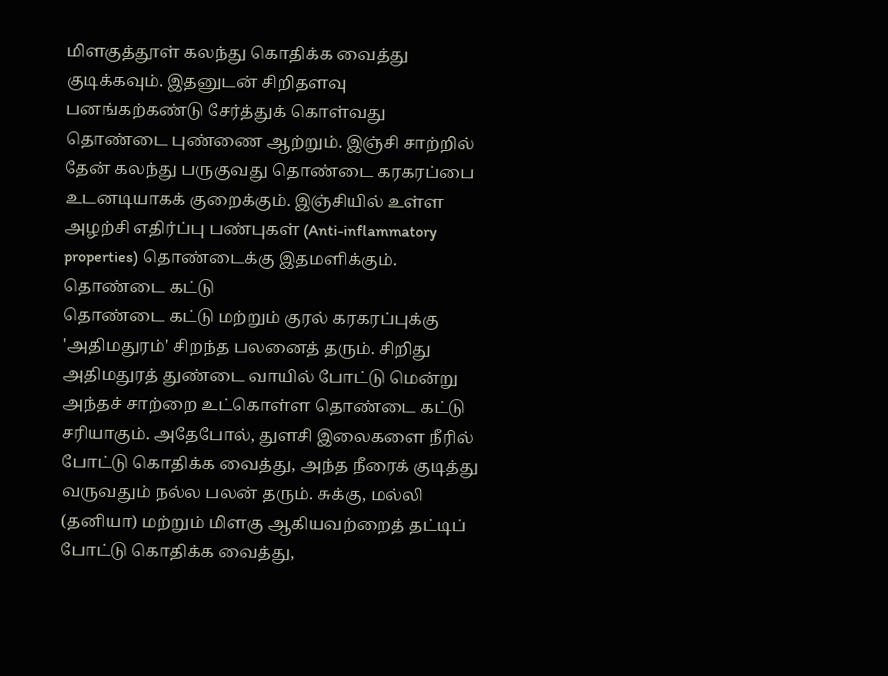மிளகுத்தூள் கலந்து கொதிக்க வைத்து குடிக்கவும். இதனுடன் சிறிதளவு பனங்கற்கண்டு சேர்த்துக் கொள்வது தொண்டை புண்ணை ஆற்றும். இஞ்சி சாற்றில் தேன் கலந்து பருகுவது தொண்டை கரகரப்பை உடனடியாகக் குறைக்கும். இஞ்சியில் உள்ள அழற்சி எதிர்ப்பு பண்புகள் (Anti-inflammatory properties) தொண்டைக்கு இதமளிக்கும்.
தொண்டை கட்டு
தொண்டை கட்டு மற்றும் குரல் கரகரப்புக்கு 'அதிமதுரம்' சிறந்த பலனைத் தரும். சிறிது அதிமதுரத் துண்டை வாயில் போட்டு மென்று அந்தச் சாற்றை உட்கொள்ள தொண்டை கட்டு சரியாகும். அதேபோல், துளசி இலைகளை நீரில் போட்டு கொதிக்க வைத்து, அந்த நீரைக் குடித்து வருவதும் நல்ல பலன் தரும். சுக்கு, மல்லி (தனியா) மற்றும் மிளகு ஆகியவற்றைத் தட்டிப் போட்டு கொதிக்க வைத்து,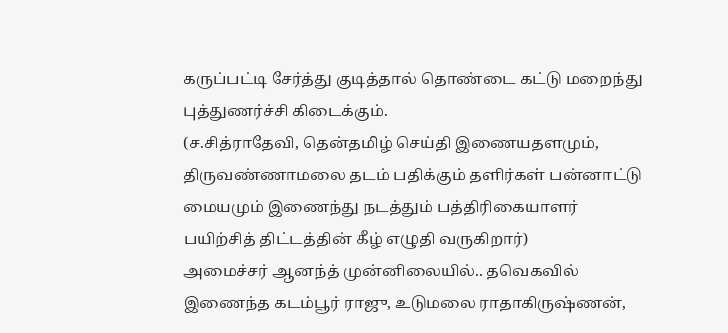கருப்பட்டி சேர்த்து குடித்தால் தொண்டை கட்டு மறைந்து புத்துணர்ச்சி கிடைக்கும்.
(ச.சித்ராதேவி, தென்தமிழ் செய்தி இணையதளமும், திருவண்ணாமலை தடம் பதிக்கும் தளிர்கள் பன்னாட்டு மையமும் இணைந்து நடத்தும் பத்திரிகையாளர் பயிற்சித் திட்டத்தின் கீழ் எழுதி வருகிறார்)
அமைச்சர் ஆனந்த் முன்னிலையில்.. தவெகவில் இணைந்த கடம்பூர் ராஜு, உடுமலை ராதாகிருஷ்ணன்,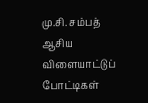மு.சி. சம்பத்
ஆசிய விளையாட்டுப் போட்டிகள்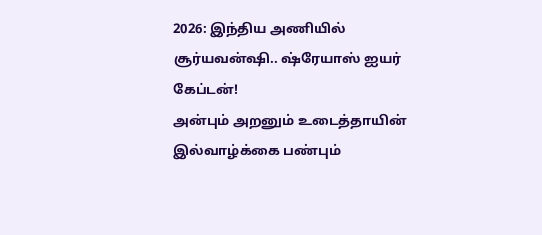2026: இந்திய அணியில் சூர்யவன்ஷி.. ஷ்ரேயாஸ் ஐயர் கேப்டன்!
அன்பும் அறனும் உடைத்தாயின் இல்வாழ்க்கை பண்பும்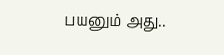பயனும் அது..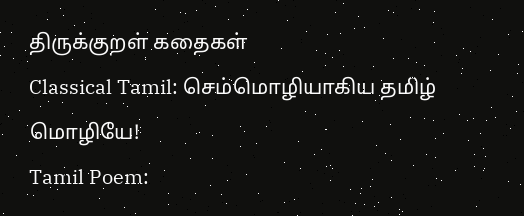திருக்குறள் கதைகள்
Classical Tamil: செம்மொழியாகிய தமிழ் மொழியே!
Tamil Poem: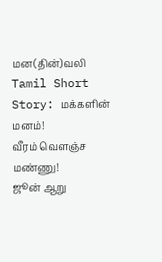மன(தின்)வலி
Tamil Short Story: மக்களின் மனம்!
வீரம் வெளஞ்ச மண்ணு!
ஜூன் ஆறு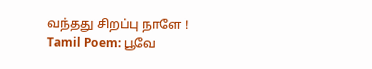வந்தது சிறப்பு நாளே !
Tamil Poem: பூவே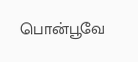பொன்பூவே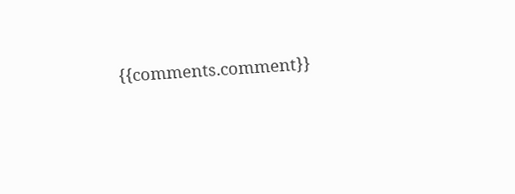{{comments.comment}}